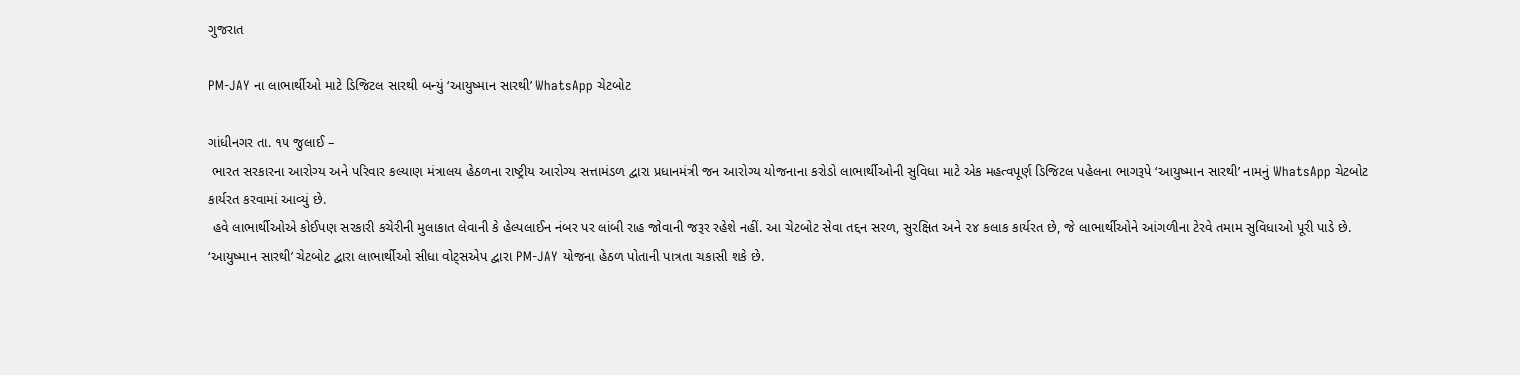ગુજરાત

PM-JAY ના લાભાર્થીઓ માટે ડિજિટલ સારથી બન્યું ‘આયુષ્માન સારથી’ WhatsApp ચેટબોટ

ગાંધીનગર તા. ૧૫ જુલાઈ –
 ભારત સરકારના આરોગ્ય અને પરિવાર કલ્યાણ મંત્રાલય હેઠળના રાષ્ટ્રીય આરોગ્ય સત્તામંડળ દ્વારા પ્રધાનમંત્રી જન આરોગ્ય યોજનાના કરોડો લાભાર્થીઓની સુવિધા માટે એક મહત્વપૂર્ણ ડિજિટલ પહેલના ભાગરૂપે ‘આયુષ્માન સારથી’ નામનું WhatsApp ચેટબોટ કાર્યરત કરવામાં આવ્યું છે.
 હવે લાભાર્થીઓએ કોઈપણ સરકારી કચેરીની મુલાકાત લેવાની કે હેલ્પલાઈન નંબર પર લાંબી રાહ જોવાની જરૂર રહેશે નહીં. આ ચેટબોટ સેવા તદ્દન સરળ, સુરક્ષિત અને ૨૪ કલાક કાર્યરત છે, જે લાભાર્થીઓને આંગળીના ટેરવે તમામ સુવિધાઓ પૂરી પાડે છે.
‘આયુષ્માન સારથી’ ચેટબોટ દ્વારા લાભાર્થીઓ સીધા વોટ્સએપ દ્વારા PM-JAY યોજના હેઠળ પોતાની પાત્રતા ચકાસી શકે છે.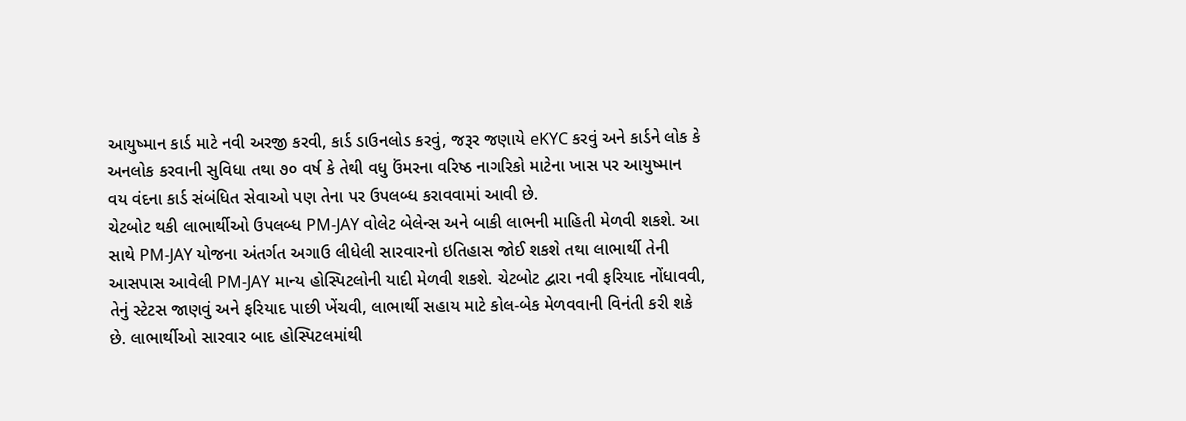આયુષ્માન કાર્ડ માટે નવી અરજી કરવી, કાર્ડ ડાઉનલોડ કરવું, જરૂર જણાયે eKYC કરવું અને કાર્ડને લોક કે અનલોક કરવાની સુવિધા તથા ૭૦ વર્ષ કે તેથી વધુ ઉંમરના વરિષ્ઠ નાગરિકો માટેના ખાસ પર આયુષ્માન વય વંદના કાર્ડ સંબંધિત સેવાઓ પણ તેના પર ઉપલબ્ધ કરાવવામાં આવી છે.
ચેટબોટ થકી લાભાર્થીઓ ઉપલબ્ધ PM-JAY વોલેટ બેલેન્સ અને બાકી લાભની માહિતી મેળવી શકશે. આ સાથે PM-JAY યોજના અંતર્ગત અગાઉ લીધેલી સારવારનો ઇતિહાસ જોઈ શકશે તથા લાભાર્થી તેની આસપાસ આવેલી PM-JAY માન્ય હોસ્પિટલોની યાદી મેળવી શકશે. ચેટબોટ દ્વારા નવી ફરિયાદ નોંધાવવી, તેનું સ્ટેટસ જાણવું અને ફરિયાદ પાછી ખેંચવી, લાભાર્થી સહાય માટે કોલ-બેક મેળવવાની વિનંતી કરી શકે છે. લાભાર્થીઓ સારવાર બાદ હોસ્પિટલમાંથી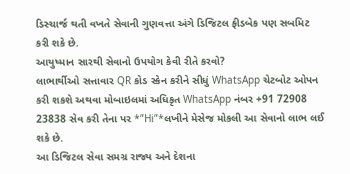ડિસ્ચાર્જ થતી વખતે સેવાની ગુણવત્તા અંગે ડિજિટલ ફીડબેક પણ સબમિટ કરી શકે છે.
આયુષ્માન સારથી સેવાનો ઉપયોગ કેવી રીતે કરવો?
લાભાર્થીઓ સત્તાવાર QR કોડ સ્કેન કરીને સીધું WhatsApp ચેટબોટ ઓપન કરી શકશે અથવા મોબાઇલમાં અધિકૃત WhatsApp નંબર +91 72908 23838 સેવ કરી તેના પર *”Hi”*લખીને મેસેજ મોકલી આ સેવાનો લાભ લઈ શકે છે.
આ ડિજિટલ સેવા સમગ્ર રાજ્ય અને દેશના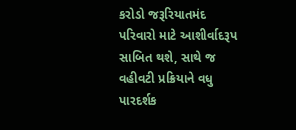કરોડો જરૂરિયાતમંદ પરિવારો માટે આશીર્વાદરૂપ સાબિત થશે, સાથે જ વહીવટી પ્રક્રિયાને વધુ પારદર્શક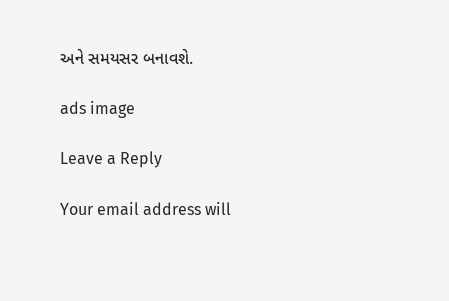અને સમયસર બનાવશે.

ads image

Leave a Reply

Your email address will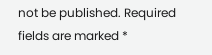not be published. Required fields are marked *